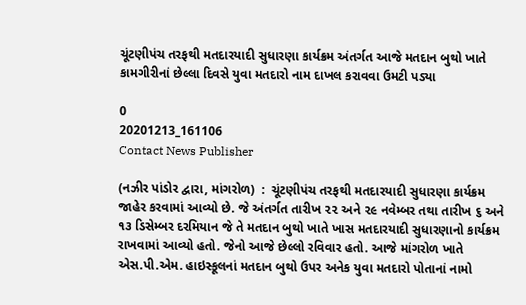ચૂંટણીપંચ તરફથી મતદારયાદી સુધારણા કાર્યક્રમ અંતર્ગત આજે મતદાન બુથો ખાતે કામગીરીનાં છેલ્લા દિવસે યુવા મતદારો નામ દાખલ કરાવવા ઉમટી પડ્યા

0
20201213_161106
Contact News Publisher

(નઝીર પાંડોર દ્વારા, માંગરોળ)  :  ચૂંટણીપંચ તરફથી મતદારયાદી સુધારણા કાર્યક્રમ જાહેર કરવામાં આવ્યો છે. જે અંતર્ગત તારીખ ૨૨ અને ૨૯ નવેમ્બર તથા તારીખ ૬ અને ૧૩ ડિસેમ્બર દરમિયાન જે તે મતદાન બુથો ખાતે ખાસ મતદારયાદી સુધારણાનો કાર્યક્રમ રાખવામાં આવ્યો હતો. જેનો આજે છેલ્લો રવિવાર હતો. આજે માંગરોળ ખાતે એસ.પી.એમ. હાઇસ્કૂલનાં મતદાન બુથો ઉપર અનેક યુવા મતદારો પોતાનાં નામો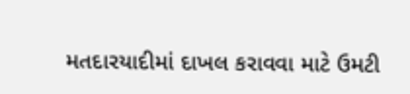મતદારયાદીમાં દાખલ કરાવવા માટે ઉમટી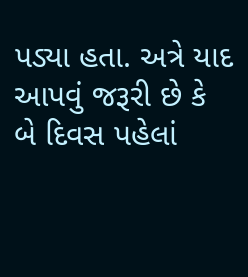પડ્યા હતા. અત્રે યાદ આપવું જરૂરી છે કે બે દિવસ પહેલાં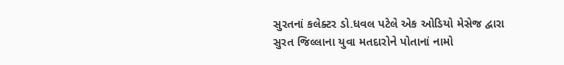સુરતનાં કલેક્ટર ડો.ધવલ પટેલે એક ઓડિયો મેસેજ દ્વારા સુરત જિલ્લાના યુવા મતદારોને પોતાનાં નામો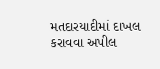મતદારયાદીમાં દાખલ કરાવવા અપીલ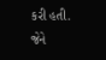કરી હતી. જેને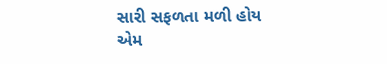સારી સફળતા મળી હોય એમ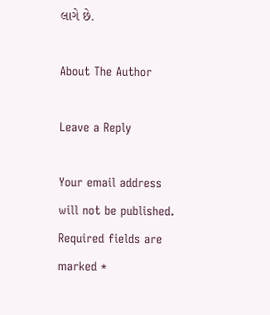લાગે છે.

About The Author

Leave a Reply

Your email address will not be published. Required fields are marked *